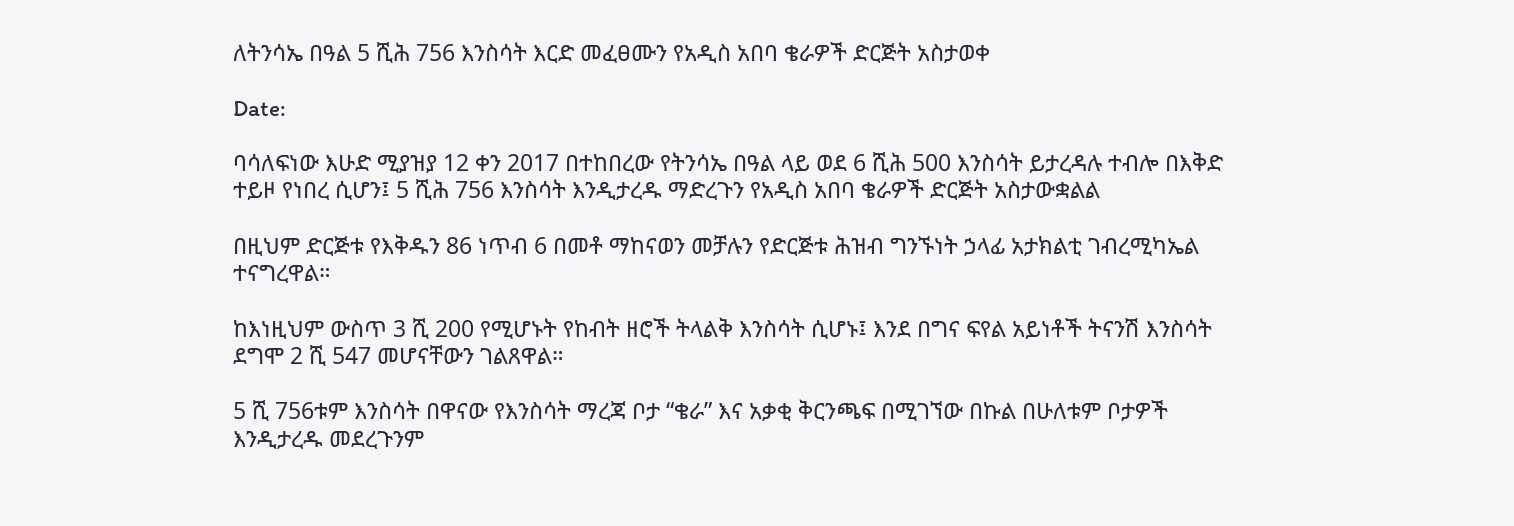ለትንሳኤ በዓል 5 ሺሕ 756 እንስሳት እርድ መፈፀሙን የአዲስ አበባ ቄራዎች ድርጅት አስታወቀ

Date:

ባሳለፍነው እሁድ ሚያዝያ 12 ቀን 2017 በተከበረው የትንሳኤ በዓል ላይ ወደ 6 ሺሕ 500 እንስሳት ይታረዳሉ ተብሎ በእቅድ ተይዞ የነበረ ሲሆን፤ 5 ሺሕ 756 እንስሳት እንዲታረዱ ማድረጉን የአዲስ አበባ ቄራዎች ድርጅት አስታውቋልል

በዚህም ድርጅቱ የእቅዱን 86 ነጥብ 6 በመቶ ማከናወን መቻሉን የድርጅቱ ሕዝብ ግንኙነት ኃላፊ አታክልቲ ገብረሚካኤል ተናግረዋል።

ከእነዚህም ውስጥ 3 ሺ 200 የሚሆኑት የከብት ዘሮች ትላልቅ እንስሳት ሲሆኑ፤ እንደ በግና ፍየል አይነቶች ትናንሽ እንስሳት ደግሞ 2 ሺ 547 መሆናቸውን ገልጸዋል።

5 ሺ 756ቱም እንስሳት በዋናው የእንስሳት ማረጃ ቦታ “ቄራ” እና አቃቂ ቅርንጫፍ በሚገኘው በኩል በሁለቱም ቦታዎች እንዲታረዱ መደረጉንም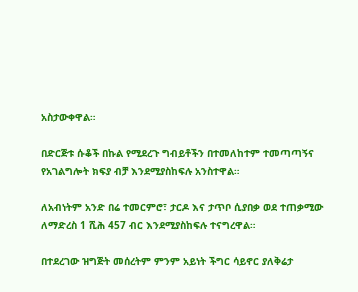አስታውቀዋል።

በድርጅቱ ሱቆች በኩል የሚደረጉ ግብይቶችን በተመለከተም ተመጣጣኝና የአገልግሎት ክፍያ ብቻ እንደሚያስከፍሉ አንስተዋል።

ለአብነትም አንድ በሬ ተመርምሮ፣ ታርዶ እና ታጥቦ ሲያበቃ ወደ ተጠቃሚው ለማድረስ 1 ሺሕ 457 ብር እንደሚያስከፍሉ ተናግረዋል።

በተደረገው ዝግጅት መሰረትም ምንም አይነት ችግር ሳይኖር ያለቅሬታ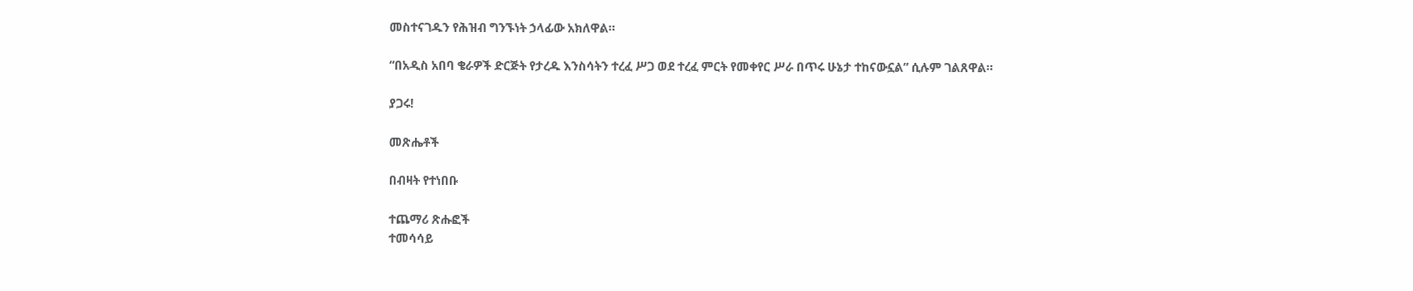መስተናገዱን የሕዝብ ግንኙነት ኃላፊው አክለዋል።

“በአዲስ አበባ ቄራዎች ድርጅት የታረዱ እንስሳትን ተረፈ ሥጋ ወደ ተረፈ ምርት የመቀየር ሥራ በጥሩ ሁኔታ ተከናውኗል” ሲሉም ገልጸዋል።

ያጋሩ!

መጽሔቶች

በብዛት የተነበቡ

ተጨማሪ ጽሑፎች
ተመሳሳይ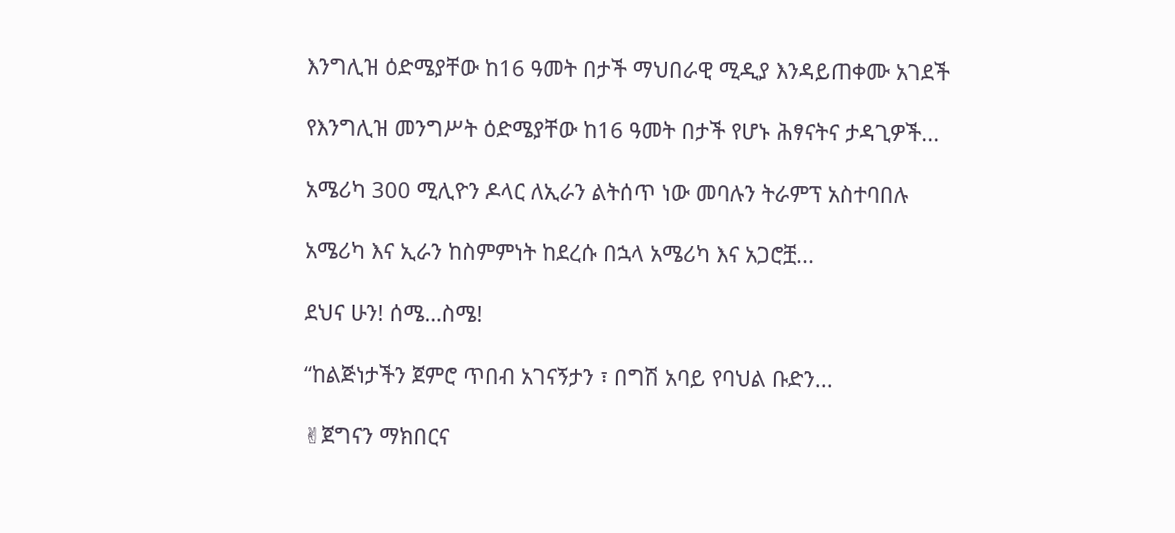እንግሊዝ ዕድሜያቸው ከ16 ዓመት በታች ማህበራዊ ሚዲያ እንዳይጠቀሙ አገደች

የእንግሊዝ መንግሥት ዕድሜያቸው ከ16 ዓመት በታች የሆኑ ሕፃናትና ታዳጊዎች...

አሜሪካ 300 ሚሊዮን ዶላር ለኢራን ልትሰጥ ነው መባሉን ትራምፕ አስተባበሉ

አሜሪካ እና ኢራን ከስምምነት ከደረሱ በኋላ አሜሪካ እና አጋሮቿ...

ደህና ሁን! ሰሜ…ስሜ!

“ከልጅነታችን ጀምሮ ጥበብ አገናኝታን ፣ በግሽ አባይ የባህል ቡድን...

✌ጀግናን ማክበርና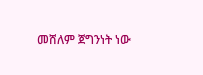መሸለም ጀግንነት ነው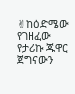✌ከዕድሜው የገዘፈው የታሪኩ ጁዋር ጀግናውን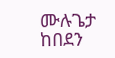ሙሉጌታ ከበደን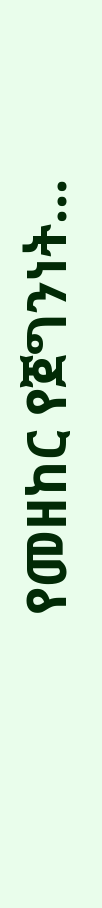የመዘከር የጀግንነት...